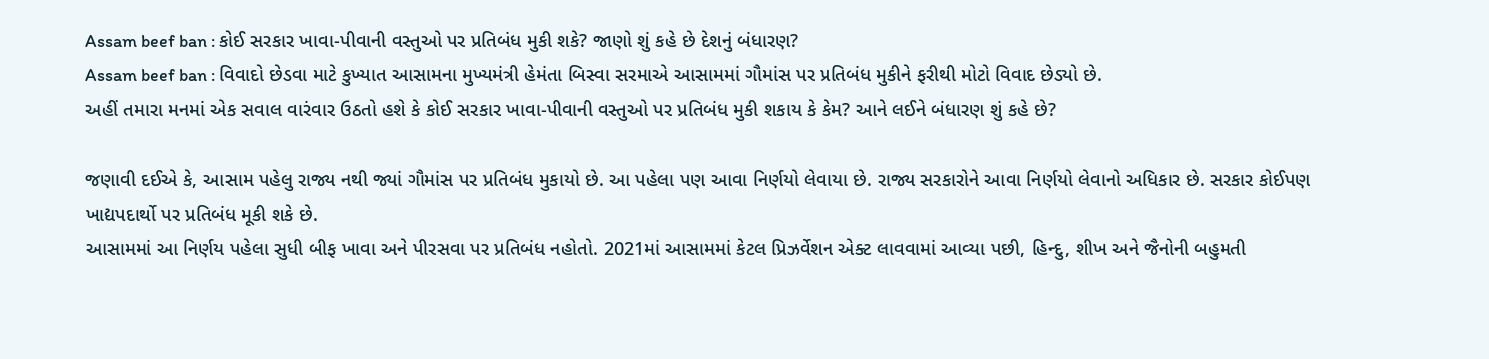Assam beef ban : કોઈ સરકાર ખાવા-પીવાની વસ્તુઓ પર પ્રતિબંધ મુકી શકે? જાણો શું કહે છે દેશનું બંધારણ?
Assam beef ban : વિવાદો છેડવા માટે કુખ્યાત આસામના મુખ્યમંત્રી હેમંતા બિસ્વા સરમાએ આસામમાં ગૌમાંસ પર પ્રતિબંધ મુકીને ફરીથી મોટો વિવાદ છેડ્યો છે.
અહીં તમારા મનમાં એક સવાલ વારંવાર ઉઠતો હશે કે કોઈ સરકાર ખાવા-પીવાની વસ્તુઓ પર પ્રતિબંધ મુકી શકાય કે કેમ? આને લઈને બંધારણ શું કહે છે?

જણાવી દઈએ કે, આસામ પહેલુ રાજ્ય નથી જ્યાં ગૌમાંસ પર પ્રતિબંધ મુકાયો છે. આ પહેલા પણ આવા નિર્ણયો લેવાયા છે. રાજ્ય સરકારોને આવા નિર્ણયો લેવાનો અધિકાર છે. સરકાર કોઈપણ ખાદ્યપદાર્થો પર પ્રતિબંધ મૂકી શકે છે.
આસામમાં આ નિર્ણય પહેલા સુધી બીફ ખાવા અને પીરસવા પર પ્રતિબંધ નહોતો. 2021માં આસામમાં કેટલ પ્રિઝર્વેશન એક્ટ લાવવામાં આવ્યા પછી, હિન્દુ, શીખ અને જૈનોની બહુમતી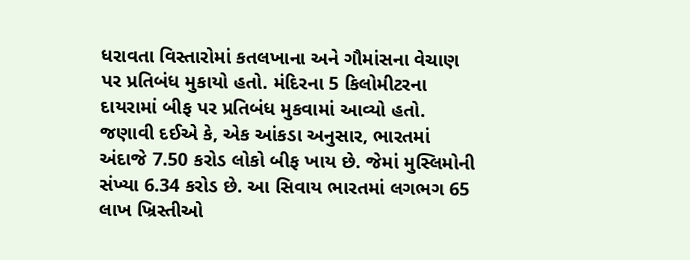ધરાવતા વિસ્તારોમાં કતલખાના અને ગૌમાંસના વેચાણ પર પ્રતિબંધ મુકાયો હતો. મંદિરના 5 કિલોમીટરના દાયરામાં બીફ પર પ્રતિબંધ મુકવામાં આવ્યો હતો.
જણાવી દઈએ કે, એક આંકડા અનુસાર, ભારતમાં અંદાજે 7.50 કરોડ લોકો બીફ ખાય છે. જેમાં મુસ્લિમોની સંખ્યા 6.34 કરોડ છે. આ સિવાય ભારતમાં લગભગ 65 લાખ ખ્રિસ્તીઓ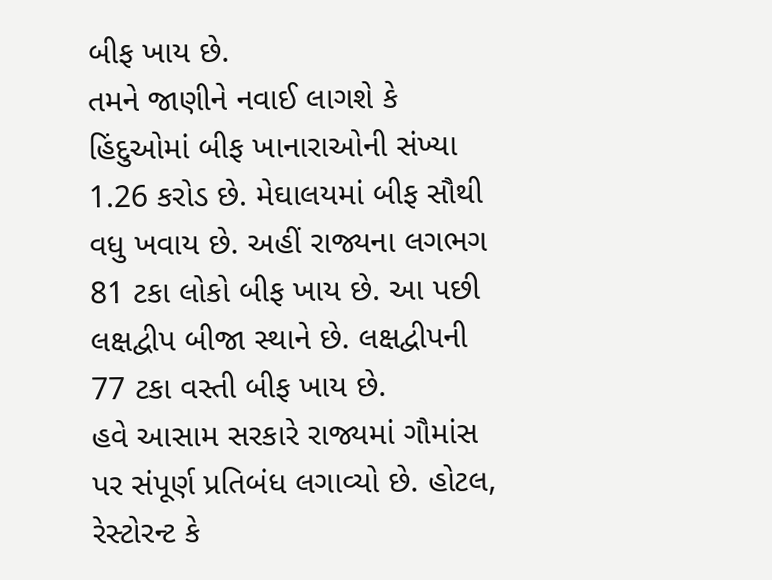બીફ ખાય છે.
તમને જાણીને નવાઈ લાગશે કે હિંદુઓમાં બીફ ખાનારાઓની સંખ્યા 1.26 કરોડ છે. મેઘાલયમાં બીફ સૌથી વધુ ખવાય છે. અહીં રાજ્યના લગભગ 81 ટકા લોકો બીફ ખાય છે. આ પછી લક્ષદ્વીપ બીજા સ્થાને છે. લક્ષદ્વીપની 77 ટકા વસ્તી બીફ ખાય છે.
હવે આસામ સરકારે રાજ્યમાં ગૌમાંસ પર સંપૂર્ણ પ્રતિબંધ લગાવ્યો છે. હોટલ, રેસ્ટોરન્ટ કે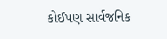કોઈપણ સાર્વજનિક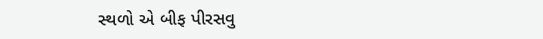સ્થળો એ બીફ પીરસવુ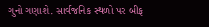ગુનો ગણાશે. સાર્વજનિક સ્થળો પર બીફ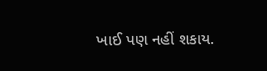ખાઈ પણ નહીં શકાય.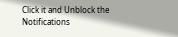Click it and Unblock the Notifications